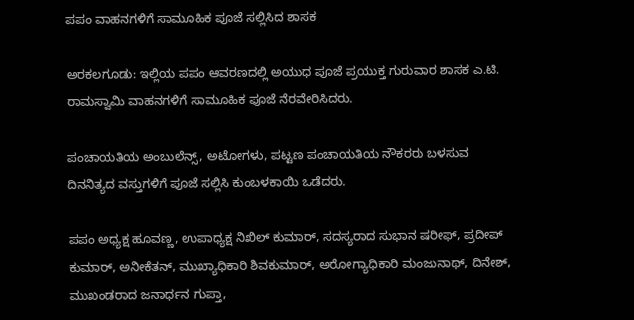ಪಪಂ ವಾಹನಗಳಿಗೆ ಸಾಮೂಹಿಕ ಪೂಜೆ ಸಲ್ಲಿಸಿದ ಶಾಸಕ

ಅರಕಲಗೂಡು: ಇಲ್ಲಿಯ ಪಪಂ ಆವರಣದಲ್ಲಿ ಅಯುಧ ಪೂಜೆ ಪ್ರಯುಕ್ತ ಗುರುವಾರ ಶಾಸಕ ಎ.ಟಿ. ರಾಮಸ್ವಾಮಿ ವಾಹನಗಳಿಗೆ ಸಾಮೂಹಿಕ ಪೂಜೆ ನೆರವೇರಿಸಿದರು.

ಪಂಚಾಯತಿಯ ಅಂಬುಲೆನ್ಸ್, ಅಟೋಗಳು, ಪಟ್ಟಣ ಪಂಚಾಯತಿಯ ನೌಕರರು ಬಳಸುವ ದಿನನಿತ್ಯದ ವಸ್ತುಗಳಿಗೆ ಪೂಜೆ ಸಲ್ಲಿಸಿ ಕುಂಬಳಕಾಯಿ ಒಡೆದರು.

ಪಪಂ ಅಧ್ಯಕ್ಷ ಹೂವಣ್ಣ, ಉಪಾಧ್ಯಕ್ಷ ನಿಖಿಲ್ ಕುಮಾರ್, ಸದಸ್ಯರಾದ ಸುಭಾನ ಷರೀಫ್, ಪ್ರದೀಪ್ ಕುಮಾರ್, ಅನೀಕೆತನ್, ಮುಖ್ಯಾಧಿಕಾರಿ ಶಿವಕುಮಾರ್, ಅರೋಗ್ಯಾಧಿಕಾರಿ ಮಂಜುನಾಥ್, ದಿನೇಶ್, ಮುಖಂಡರಾದ ಜನಾರ್ಧನ ಗುಪ್ತಾ,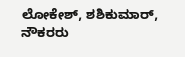ಲೋಕೇಶ್, ಶಶಿಕುಮಾರ್, ನೌಕರರು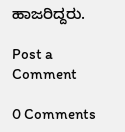ಹಾಜರಿದ್ದರು.

Post a Comment

0 Comments